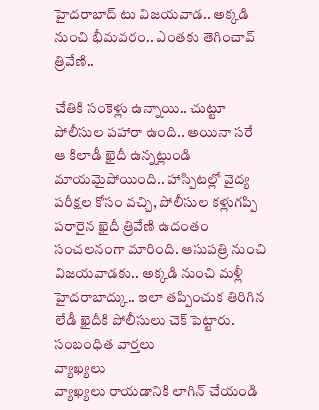హైదరాబాద్ టు విజయవాడ.. అక్కడి నుంచి భీమవరం.. ఎంతకు తెగించావ్ త్రివేణి..

చేతికి సంకెళ్లు ఉన్నాయి.. చుట్టూ పోలీసుల పహారా ఉంది.. అయినా సరే ఆ కిలాడీ ఖైదీ ఉన్నట్లుండి మాయమైపోయింది.. హాస్పిటల్లో వైద్య పరీక్షల కోసం వచ్చి, పోలీసుల కళ్లుగప్పి పరారైన ఖైదీ త్రివేణి ఉదంతం సంచలనంగా మారింది. ఆసుపత్రి నుంచి విజయవాడకు.. అక్కడి నుంచి మళ్లీ హైదరాబాద్కు.. ఇలా తప్పించుక తిరిగిన లేడీ ఖైదీకి పోలీసులు చెక్ పెట్టారు.
సంబంధిత వార్తలు
వ్యాఖ్యలు
వ్యాఖ్యలు రాయడానికి లాగిన్ చేయండి